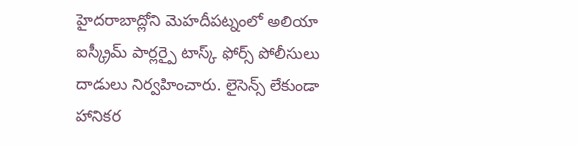హైదరాబాద్లోని మెహదీపట్నంలో అలియా ఐస్క్రీమ్ పార్లర్పై టాస్క్ ఫోర్స్ పోలీసులు దాడులు నిర్వహించారు. లైసెన్స్ లేకుండా హానికర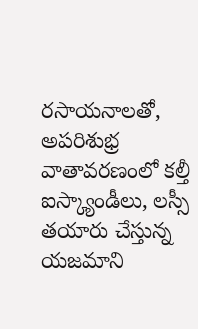రసాయనాలతో, అపరిశుభ్ర వాతావరణంలో కల్తీ ఐస్క్యాండీలు, లస్సీ తయారు చేస్తున్న యజమాని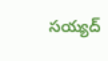సయ్యద్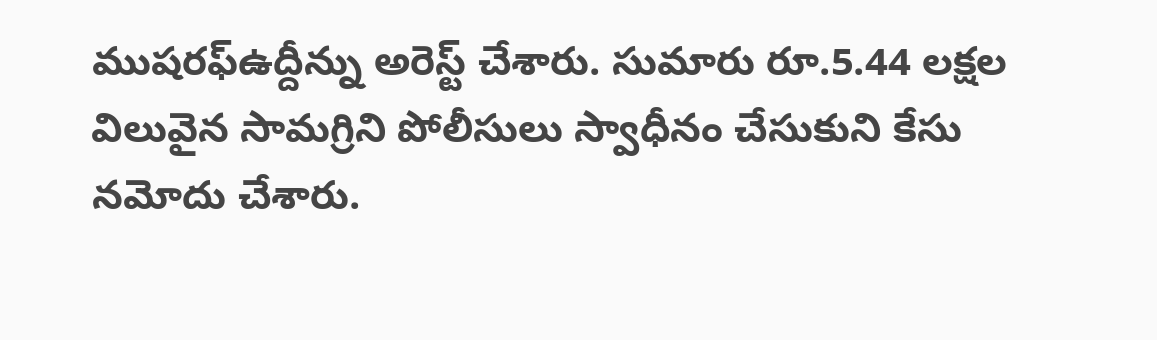ముషరఫ్ఉద్దీన్ను అరెస్ట్ చేశారు. సుమారు రూ.5.44 లక్షల విలువైన సామగ్రిని పోలీసులు స్వాధీనం చేసుకుని కేసు నమోదు చేశారు.